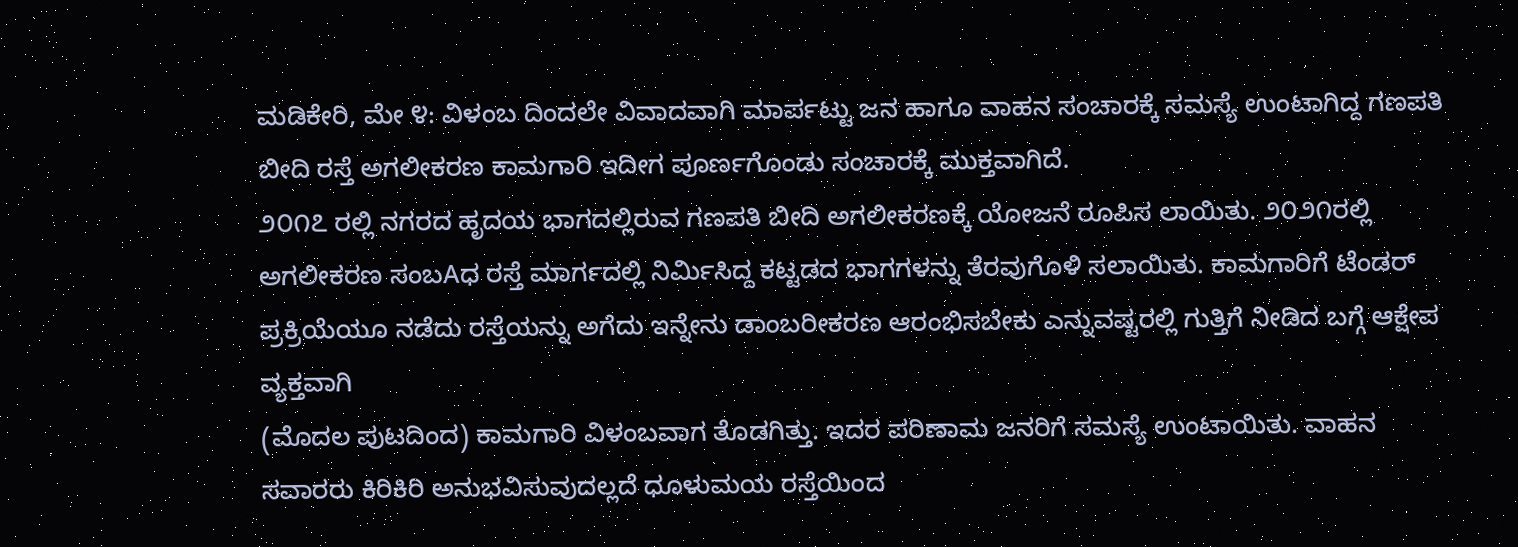ಮಡಿಕೇರಿ, ಮೇ ೪: ವಿಳಂಬ ದಿಂದಲೇ ವಿವಾದವಾಗಿ ಮಾರ್ಪಟ್ಟು ಜನ ಹಾಗೂ ವಾಹನ ಸಂಚಾರಕ್ಕೆ ಸಮಸ್ಯೆ ಉಂಟಾಗಿದ್ದ ಗಣಪತಿ ಬೀದಿ ರಸ್ತೆ ಅಗಲೀಕರಣ ಕಾಮಗಾರಿ ಇದೀಗ ಪೂರ್ಣಗೊಂಡು ಸಂಚಾರಕ್ಕೆ ಮುಕ್ತವಾಗಿದೆ.
೨೦೧೭ ರಲ್ಲಿ ನಗರದ ಹೃದಯ ಭಾಗದಲ್ಲಿರುವ ಗಣಪತಿ ಬೀದಿ ಅಗಲೀಕರಣಕ್ಕೆ ಯೋಜನೆ ರೂಪಿಸ ಲಾಯಿತು. ೨೦೨೧ರಲ್ಲಿ ಅಗಲೀಕರಣ ಸಂಬAಧ ರಸ್ತೆ ಮಾರ್ಗದಲ್ಲಿ ನಿರ್ಮಿಸಿದ್ದ ಕಟ್ಟಡದ ಭಾಗಗಳನ್ನು ತೆರವುಗೊಳಿ ಸಲಾಯಿತು. ಕಾಮಗಾರಿಗೆ ಟೆಂಡರ್ ಪ್ರಕ್ರಿಯೆಯೂ ನಡೆದು ರಸ್ತೆಯನ್ನು ಅಗೆದು ಇನ್ನೇನು ಡಾಂಬರೀಕರಣ ಆರಂಭಿಸಬೇಕು ಎನ್ನುವಷ್ಟರಲ್ಲಿ ಗುತ್ತಿಗೆ ನೀಡಿದ ಬಗ್ಗೆ ಆಕ್ಷೇಪ ವ್ಯಕ್ತವಾಗಿ
(ಮೊದಲ ಪುಟದಿಂದ) ಕಾಮಗಾರಿ ವಿಳಂಬವಾಗ ತೊಡಗಿತ್ತು. ಇದರ ಪರಿಣಾಮ ಜನರಿಗೆ ಸಮಸ್ಯೆ ಉಂಟಾಯಿತು. ವಾಹನ ಸವಾರರು ಕಿರಿಕಿರಿ ಅನುಭವಿಸುವುದಲ್ಲದೆ ಧೂಳುಮಯ ರಸ್ತೆಯಿಂದ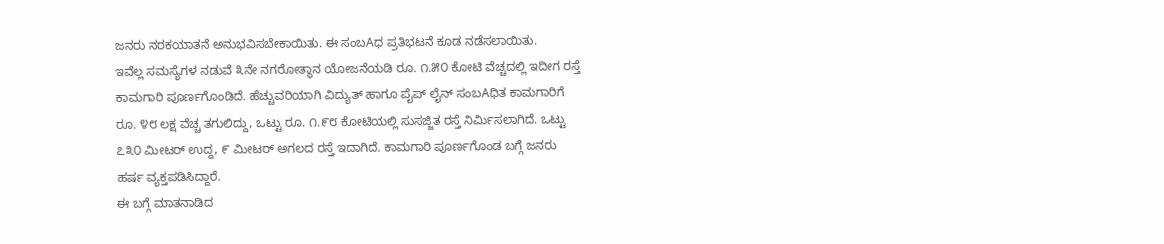ಜನರು ನರಕಯಾತನೆ ಅನುಭವಿಸಬೇಕಾಯಿತು. ಈ ಸಂಬAಧ ಪ್ರತಿಭಟನೆ ಕೂಡ ನಡೆಸಲಾಯಿತು.
ಇವೆಲ್ಲ ಸಮಸ್ಯೆಗಳ ನಡುವೆ ೩ನೇ ನಗರೋತ್ಥಾನ ಯೋಜನೆಯಡಿ ರೂ. ೧.೫೦ ಕೋಟಿ ವೆಚ್ಚದಲ್ಲಿ ಇದೀಗ ರಸ್ತೆ ಕಾಮಗಾರಿ ಪೂರ್ಣಗೊಂಡಿದೆ. ಹೆಚ್ಚುವರಿಯಾಗಿ ವಿದ್ಯುತ್ ಹಾಗೂ ಪೈಪ್ ಲೈನ್ ಸಂಬAಧಿತ ಕಾಮಗಾರಿಗೆ ರೂ. ೪೮ ಲಕ್ಷ ವೆಚ್ಚ ತಗುಲಿದ್ದು, ಒಟ್ಟು ರೂ. ೧.೯೮ ಕೋಟಿಯಲ್ಲಿ ಸುಸಜ್ಜಿತ ರಸ್ತೆ ನಿರ್ಮಿಸಲಾಗಿದೆ. ಒಟ್ಟು ೭೩೦ ಮೀಟರ್ ಉದ್ದ, ೯ ಮೀಟರ್ ಅಗಲದ ರಸ್ತೆ ಇದಾಗಿದೆ. ಕಾಮಗಾರಿ ಪೂರ್ಣಗೊಂಡ ಬಗ್ಗೆ ಜನರು ಹರ್ಷ ವ್ಯಕ್ತಪಡಿಸಿದ್ದಾರೆ.
ಈ ಬಗ್ಗೆ ಮಾತನಾಡಿದ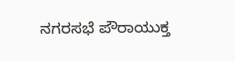ನಗರಸಭೆ ಪೌರಾಯುಕ್ತ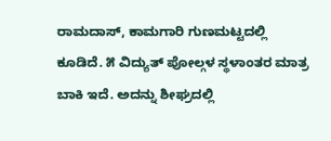ರಾಮದಾಸ್, ಕಾಮಗಾರಿ ಗುಣಮಟ್ಟದಲ್ಲಿ ಕೂಡಿದೆ. ೫ ವಿದ್ಯುತ್ ಪೋಲ್ಗಳ ಸ್ಥಳಾಂತರ ಮಾತ್ರ ಬಾಕಿ ಇದೆ. ಅದನ್ನು ಶೀಘ್ರದಲ್ಲಿ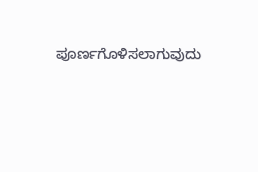ಪೂರ್ಣಗೊಳಿಸಲಾಗುವುದು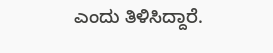ಎಂದು ತಿಳಿಸಿದ್ದಾರೆ.